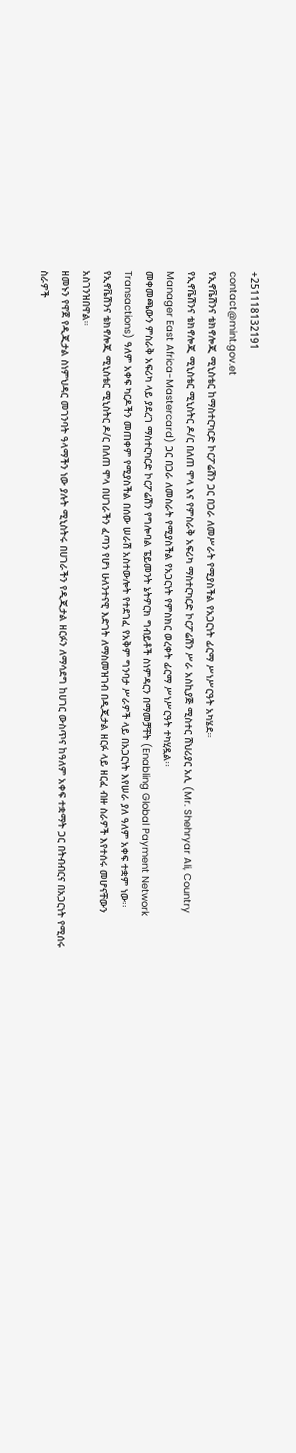+251118132191
contact@mint.gov.et
የኢኖቬሽንና ቴክኖሎጂ ሚኒስቴር ከማስተርካርድ ኮርፖሬሽን ጋር በጋራ ለመሥራት የሚያስችል የአጋርነት ፊርማ ሥነሥርዓት አካሄደ።
የኢኖቬሽንና ቴክኖሎጂ ሚኒስቴር ሚኒስትር ዶ/ር በለጠ ሞላ እና የምስራቅ አፍሪካ ማስተርካርድ ኮርፖሬሽን ሥራ አስኪያጅ ሚስተር ሸህሪያር አሊ (Mr. Shehryar Ali, Country Manager East Africa-Mastercard) ጋር በጋራ ለመስራት የሚያስችል የአጋርነት የምስክር ወረቀት ፊርማ ሥነሥርዓት ተካሂዷል፡፡
መቀመጫውን ምስራቅ አፍሪካ ላይ ያደረገ ማስተርካርድ ኮርፖሬሽን የግሎባል ፔይመንት ኔትዎርክ ግብይቶች ስነምዳርን በማመቻቸት (Enabling Global Payment Network Transactions) ዓለም አቀፍ ካርዶችን መጠቀም የሚያስችል በሰው ሠራሽ አስተውሎት የተደገፈ የአቅም ግንባታ ሥራዎች ላይ በአጋርነት እየሠራ ያለ ዓለም አቀፍ ተቋም ነው፡፡
የኢኖቬሽንና ቴክኖሎጂ ሚኒስቴር ሚኒስትር ዶ/ር በለጠ ሞላ በሀገራችን ፈጣን የሆነ ሁለንተናዊ እድገት ለማስመዝገብ በዲጂታል ዘርፉ ላይ ዘርፈ ብዙ ስራዎች እየተሰሩ መሆናቸውን አስገንዝበዋል።
ዘመኑን የዋጀ የዲጂታል ስነምህዳር መገንባት ዓላማችን ነው ያሉት ሚኒስትሩ በሀገራችን የዲጂታል ዘርፉን ለማሳደግ ከሀገር ውስጥና ከዓለም አቀፍ ተቋማት ጋር በትብብርና በአጋርነት የሚሰሩ ስራዎች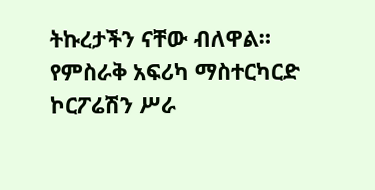ትኩረታችን ናቸው ብለዋል።
የምስራቅ አፍሪካ ማስተርካርድ ኮርፖሬሽን ሥራ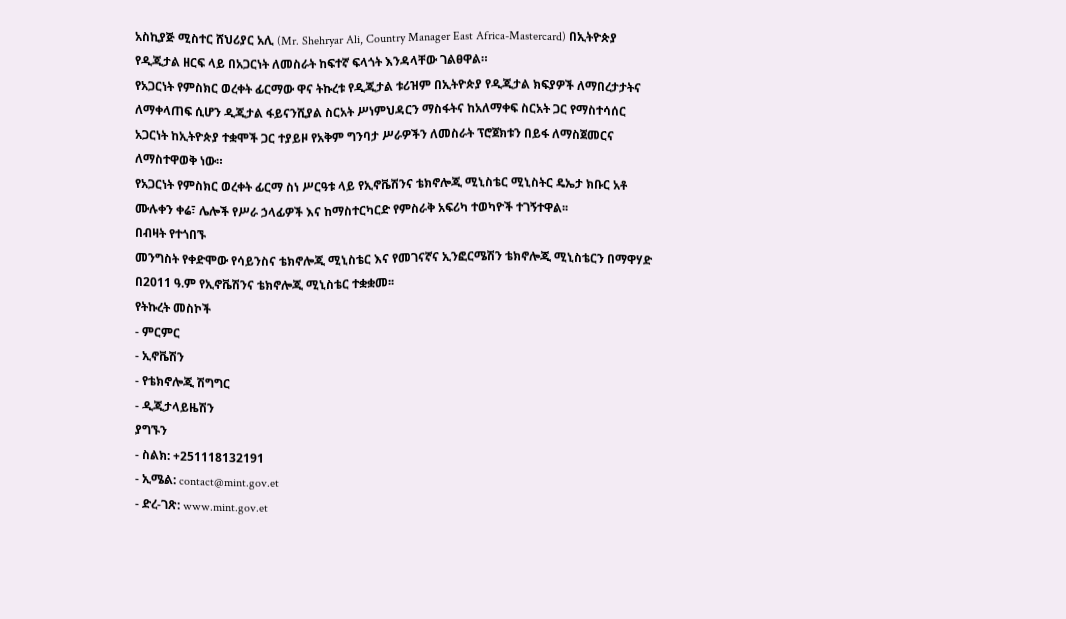አስኪያጅ ሚስተር ሸህሪያር አሊ (Mr. Shehryar Ali, Country Manager East Africa-Mastercard) በኢትዮጵያ የዲጂታል ዘርፍ ላይ በአጋርነት ለመስራት ከፍተኛ ፍላጎት እንዳላቸው ገልፀዋል።
የአጋርነት የምስክር ወረቀት ፊርማው ዋና ትኩረቱ የዲጂታል ቱሪዝም በኢትዮጵያ የዲጂታል ክፍያዎች ለማበረታታትና ለማቀላጠፍ ሲሆን ዲጂታል ፋይናንሺያል ስርአት ሥነምህዳርን ማስፋትና ከአለማቀፍ ስርአት ጋር የማስተሳሰር አጋርነት ከኢትዮጵያ ተቋሞች ጋር ተያይዞ የአቅም ግንባታ ሥራዎችን ለመስራት ፕሮጀክቱን በይፋ ለማስጀመርና ለማስተዋወቅ ነው።
የአጋርነት የምስክር ወረቀት ፊርማ ስነ ሥርዓቱ ላይ የኢኖቬሽንና ቴክኖሎጂ ሚኒስቴር ሚኒስትር ዴኤታ ክቡር አቶ ሙሉቀን ቀሬ፣ ሌሎች የሥራ ኃላፊዎች እና ከማስተርካርድ የምስራቅ አፍሪካ ተወካዮች ተገኝተዋል፡፡
በብዛት የተጎበኙ
መንግስት የቀድሞው የሳይንስና ቴክኖሎጂ ሚኒስቴር እና የመገናኛና ኢንፎርሜሽን ቴክኖሎጂ ሚኒስቴርን በማዋሃድ በ2011 ዓ.ም የኢኖቬሽንና ቴክኖሎጂ ሚኒስቴር ተቋቋመ፡፡
የትኩረት መስኮች
- ምርምር
- ኢኖቬሽን
- የቴክኖሎጂ ሽግግር
- ዲጂታላይዜሽን
ያግኙን
- ስልክ: +251118132191
- ኢሜል: contact@mint.gov.et
- ድረ-ገጽ: www.mint.gov.et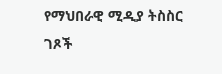የማህበራዊ ሚዲያ ትስስር ገጾች